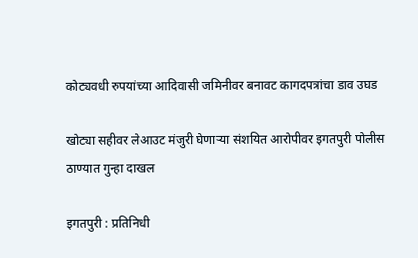कोट्यवधी रुपयांच्या आदिवासी जमिनीवर बनावट कागदपत्रांचा डाव उघड

खोट्या सहीवर लेआउट मंजुरी घेणार्‍या संशयित आरोपीवर इगतपुरी पोलीस ठाण्यात गुन्हा दाखल

इगतपुरी : प्रतिनिधी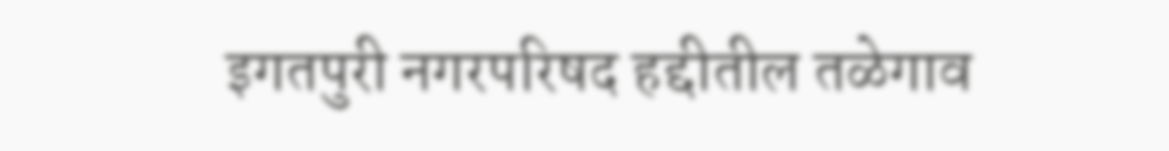इगतपुरी नगरपरिषद हद्दीतील तळेगाव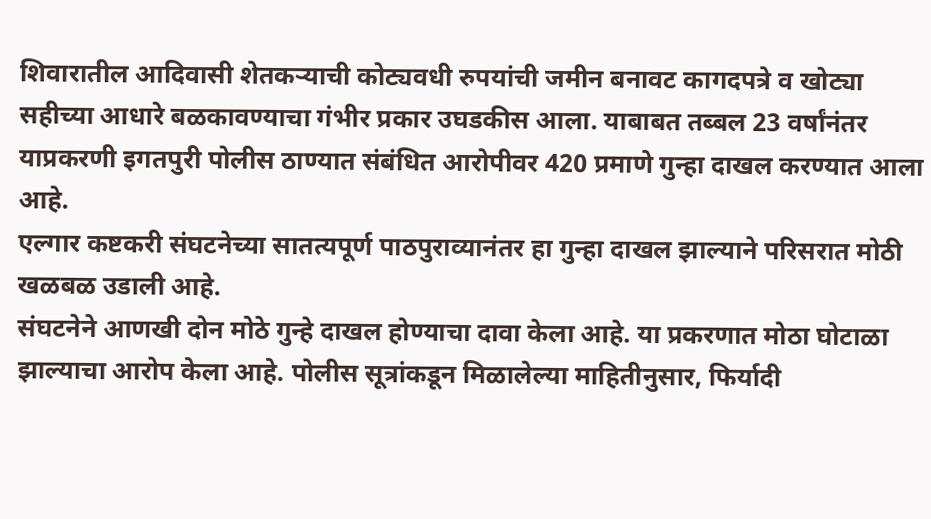शिवारातील आदिवासी शेतकर्‍याची कोट्यवधी रुपयांची जमीन बनावट कागदपत्रे व खोट्या सहीच्या आधारे बळकावण्याचा गंभीर प्रकार उघडकीस आला. याबाबत तब्बल 23 वर्षांनंतर याप्रकरणी इगतपुरी पोलीस ठाण्यात संबंधित आरोपीवर 420 प्रमाणे गुन्हा दाखल करण्यात आला आहे.
एल्गार कष्टकरी संघटनेच्या सातत्यपूर्ण पाठपुराव्यानंतर हा गुन्हा दाखल झाल्याने परिसरात मोठी खळबळ उडाली आहे.
संघटनेने आणखी दोन मोठे गुन्हे दाखल होण्याचा दावा केला आहे. या प्रकरणात मोठा घोटाळा झाल्याचा आरोप केला आहे. पोलीस सूत्रांकडून मिळालेल्या माहितीनुसार, फिर्यादी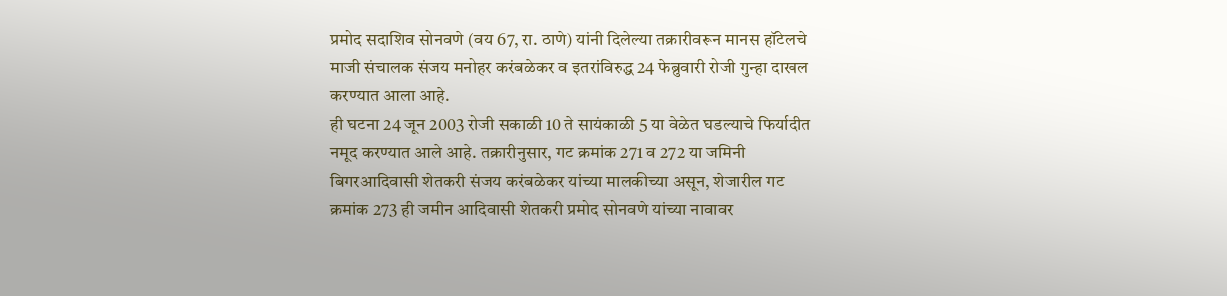प्रमोद सदाशिव सोनवणे (वय 67, रा. ठाणे) यांनी दिलेल्या तक्रारीवरून मानस हॉटेलचे माजी संचालक संजय मनोहर करंबळेकर व इतरांविरुद्ध 24 फेब्रुवारी रोजी गुन्हा दाखल करण्यात आला आहे.
ही घटना 24 जून 2003 रोजी सकाळी 10 ते सायंकाळी 5 या वेळेत घडल्याचे फिर्यादीत नमूद करण्यात आले आहे. तक्रारीनुसार, गट क्रमांक 271 व 272 या जमिनी बिगरआदिवासी शेतकरी संजय करंबळेकर यांच्या मालकीच्या असून, शेजारील गट क्रमांक 273 ही जमीन आदिवासी शेतकरी प्रमोद सोनवणे यांच्या नावावर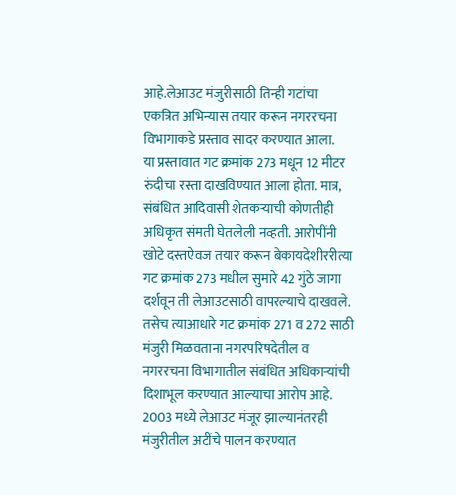आहे.लेआउट मंजुरीसाठी तिन्ही गटांचा एकत्रित अभिन्यास तयार करून नगररचना विभागाकडे प्रस्ताव सादर करण्यात आला.
या प्रस्तावात गट क्रमांक 273 मधून 12 मीटर रुंदीचा रस्ता दाखविण्यात आला होता. मात्र, संबंधित आदिवासी शेतकर्‍याची कोणतीही अधिकृत संमती घेतलेली नव्हती. आरोपींनी खोटे दस्तऐवज तयार करून बेकायदेशीररीत्या गट क्रमांक 273 मधील सुमारे 42 गुंठे जागा दर्शवून ती लेआउटसाठी वापरल्याचे दाखवले. तसेच त्याआधारे गट क्रमांक 271 व 272 साठी मंजुरी मिळवताना नगरपरिषदेतील व नगररचना विभागातील संबंधित अधिकार्‍यांची दिशाभूल करण्यात आल्याचा आरोप आहे. 2003 मध्ये लेआउट मंजूर झाल्यानंतरही मंजुरीतील अटींचे पालन करण्यात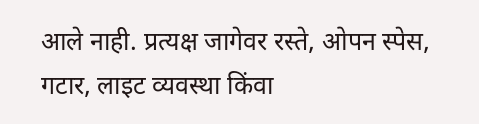आले नाही. प्रत्यक्ष जागेवर रस्ते, ओपन स्पेस, गटार, लाइट व्यवस्था किंवा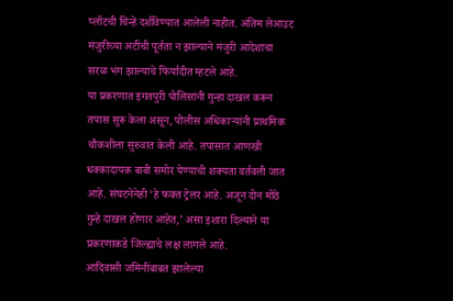प्लॉटची चिन्हे दर्शविण्यात आलेली नाहीत. अंतिम लेआउट मंजुरीच्या अटींची पूर्तता न झाल्याने मंजुरी आदेशाचा सरळ भंग झाल्याचे फिर्यादीत म्हटले आहे.
या प्रकरणात इगतपुरी पोलिसांनी गुन्हा दाखल करून तपास सुरू केला असून, पोलीस अधिकार्‍यांनी प्राथमिक चौकशीला सुरुवात केली आहे. तपासात आणखी धक्कादायक बाबी समोर येण्याची शक्यता वर्तवली जात आहे. संघटनेनेही ‘हे फक्त ट्रेलर आहे. अजून दोन मोठे गुन्हे दाखल होणार आहेत,’ असा इशारा दिल्याने या प्रकरणाकडे जिल्ह्याचे लक्ष लागले आहे.
आदिवासी जमिनींबाबत झालेल्या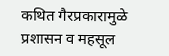कथित गैरप्रकारामुळे प्रशासन व महसूल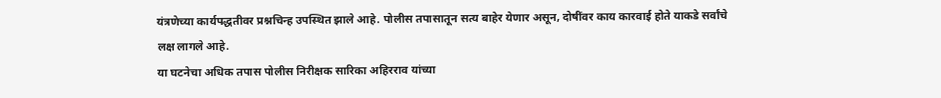यंत्रणेच्या कार्यपद्धतीवर प्रश्नचिन्ह उपस्थित झाले आहे. पोलीस तपासातून सत्य बाहेर येणार असून, दोषींवर काय कारवाई होते याकडे सर्वांचे लक्ष लागले आहे.
या घटनेचा अधिक तपास पोलीस निरीक्षक सारिका अहिरराव यांच्या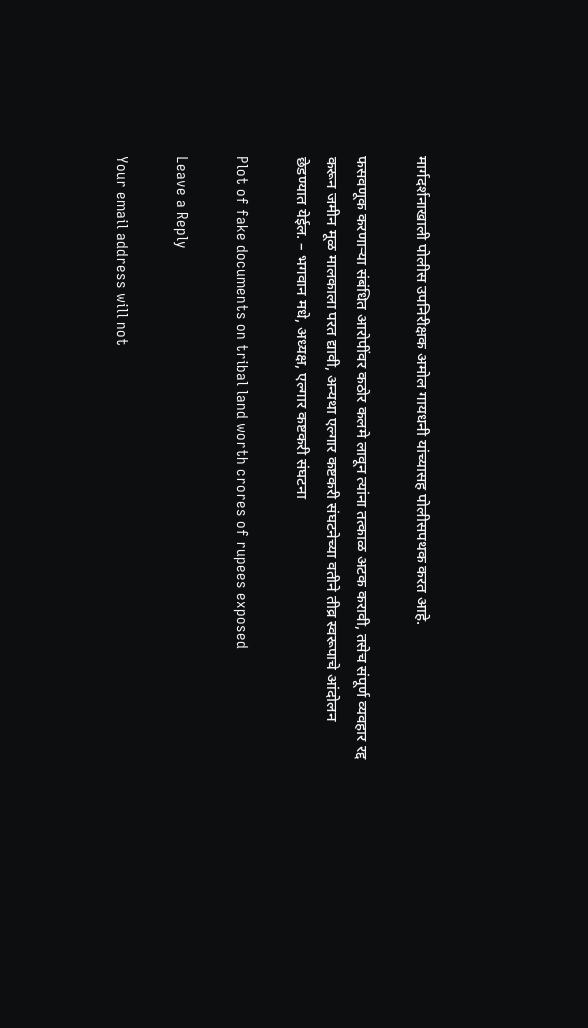मार्गदर्शनाखाली पोलीस उपनिरीक्षक अमोल गायधनी यांच्यासह पोलीसपथक करत आहे.

फसवणूक करणार्‍या संबंधित आरोपींवर कठोर कलमे लावून त्यांना तत्काळ अटक करावी, तसेच संपूर्ण व्यवहार रद्द करून जमीन मूळ मालकाला परत द्यावी, अन्यथा एल्गार कष्टकरी संघटनेच्या वतीने तीव्र स्वरूपाचे आंदोलन छेडण्यात येईल. – भगवान मधे, अध्यक्ष, एल्गार कष्टकरी संघटना

Plot of fake documents on tribal land worth crores of rupees exposed

Leave a Reply

Your email address will not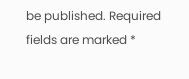be published. Required fields are marked *